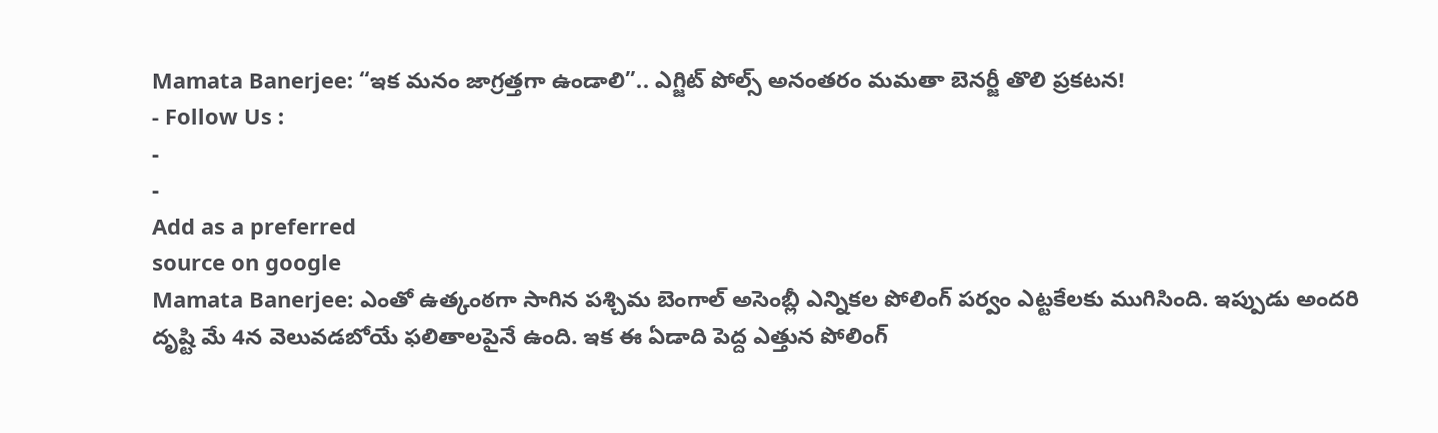Mamata Banerjee: “ఇక మనం జాగ్రత్తగా ఉండాలి”.. ఎగ్జిట్ పోల్స్ అనంతరం మమతా బెనర్జీ తొలి ప్రకటన!
- Follow Us :
-
-
Add as a preferred
source on google
Mamata Banerjee: ఎంతో ఉత్కంఠగా సాగిన పశ్చిమ బెంగాల్ అసెంబ్లీ ఎన్నికల పోలింగ్ పర్వం ఎట్టకేలకు ముగిసింది. ఇప్పుడు అందరి దృష్టి మే 4న వెలువడబోయే ఫలితాలపైనే ఉంది. ఇక ఈ ఏడాది పెద్ద ఎత్తున పోలింగ్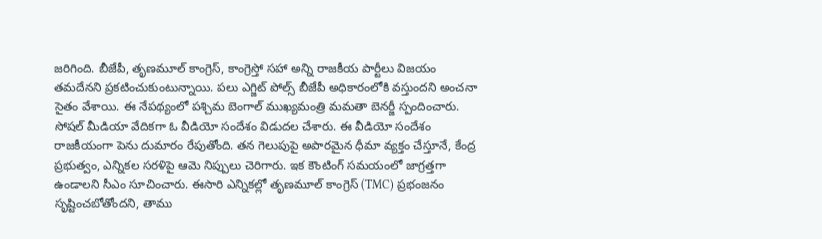జరిగింది. బీజేపీ, తృణమూల్ కాంగ్రెస్, కాంగ్రెస్తో సహా అన్ని రాజకీయ పార్టీలు విజయం తమదేనని ప్రకటించుకుంటున్నాయి. పలు ఎగ్జిట్ పోల్స్ బీజేపీ అధికారంలోకి వస్తుందని అంచనా సైతం వేశాయి. ఈ నేపథ్యంలో పశ్చిమ బెంగాల్ ముఖ్యమంత్రి మమతా బెనర్జీ స్పందించారు. సోషల్ మీడియా వేదికగా ఓ వీడియో సందేశం విడుదల చేశారు. ఈ వీడియో సందేశం రాజకీయంగా పెను దుమారం రేపుతోంది. తన గెలుపుపై అపారమైన ధీమా వ్యక్తం చేస్తూనే, కేంద్ర ప్రభుత్వం, ఎన్నికల సరళిపై ఆమె నిప్పులు చెరిగారు. ఇక కౌంటింగ్ సమయంలో జాగ్రత్తగా ఉండాలని సీఎం సూచించారు. ఈసారి ఎన్నికల్లో తృణమూల్ కాంగ్రెస్ (TMC) ప్రభంజనం సృష్టించబోతోందని, తాము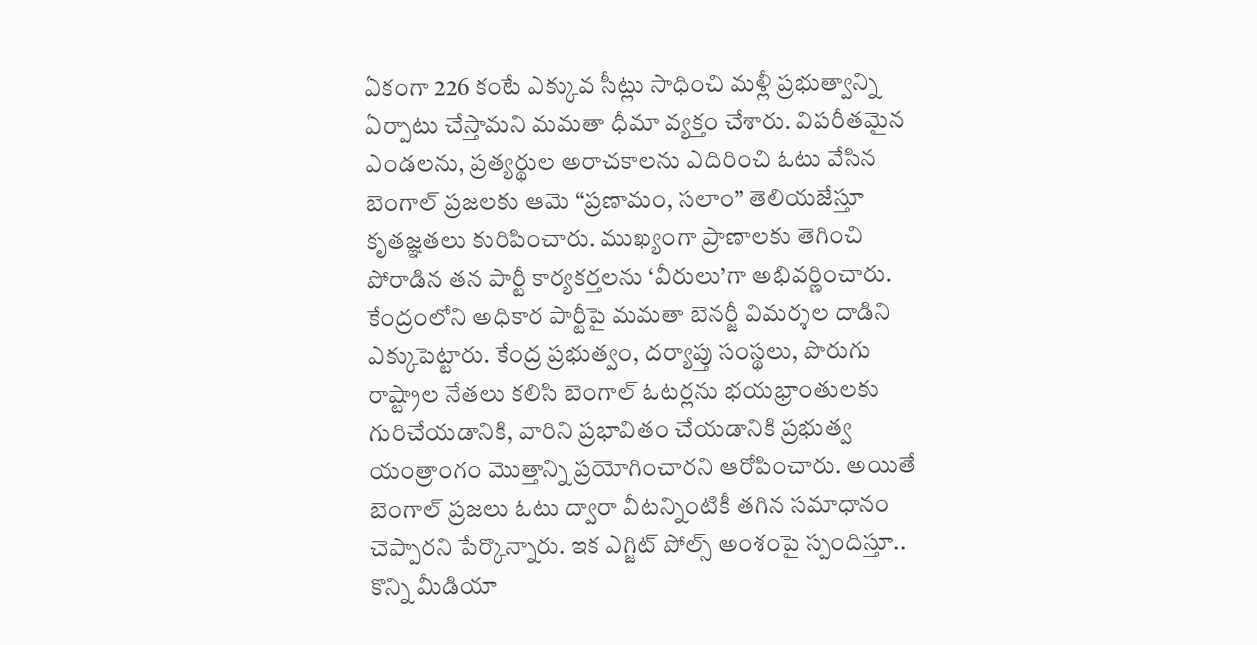ఏకంగా 226 కంటే ఎక్కువ సీట్లు సాధించి మళ్లీ ప్రభుత్వాన్ని ఏర్పాటు చేస్తామని మమతా ధీమా వ్యక్తం చేశారు. విపరీతమైన ఎండలను, ప్రత్యర్థుల అరాచకాలను ఎదిరించి ఓటు వేసిన బెంగాల్ ప్రజలకు ఆమె “ప్రణామం, సలాం” తెలియజేస్తూ కృతజ్ఞతలు కురిపించారు. ముఖ్యంగా ప్రాణాలకు తెగించి పోరాడిన తన పార్టీ కార్యకర్తలను ‘వీరులు’గా అభివర్ణించారు.
కేంద్రంలోని అధికార పార్టీపై మమతా బెనర్జీ విమర్శల దాడిని ఎక్కుపెట్టారు. కేంద్ర ప్రభుత్వం, దర్యాప్తు సంస్థలు, పొరుగు రాష్ట్రాల నేతలు కలిసి బెంగాల్ ఓటర్లను భయభ్రాంతులకు గురిచేయడానికి, వారిని ప్రభావితం చేయడానికి ప్రభుత్వ యంత్రాంగం మొత్తాన్ని ప్రయోగించారని ఆరోపించారు. అయితే బెంగాల్ ప్రజలు ఓటు ద్వారా వీటన్నింటికీ తగిన సమాధానం చెప్పారని పేర్కొన్నారు. ఇక ఎగ్జిట్ పోల్స్ అంశంపై స్పందిస్తూ.. కొన్ని మీడియా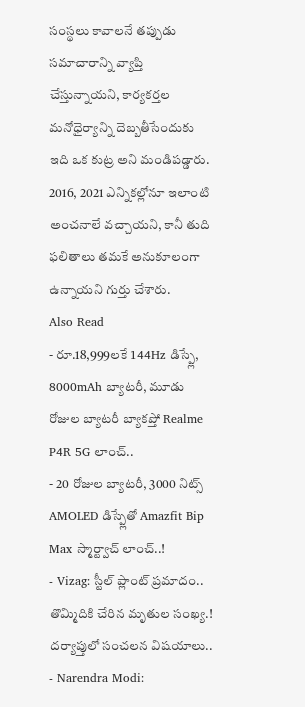సంస్థలు కావాలనే తప్పుడు సమాచారాన్ని వ్యాప్తి చేస్తున్నాయని, కార్యకర్తల మనోధైర్యాన్ని దెబ్బతీసేందుకు ఇది ఒక కుట్ర అని మండిపడ్డారు. 2016, 2021 ఎన్నికల్లోనూ ఇలాంటి అంచనాలే వచ్చాయని, కానీ తుది ఫలితాలు తమకే అనుకూలంగా ఉన్నాయని గుర్తు చేశారు.
Also Read
- రూ.18,999లకే 144Hz డిస్ప్లే, 8000mAh బ్యాటరీ, మూడు రోజుల బ్యాటరీ బ్యాకప్తో Realme P4R 5G లాంచ్..
- 20 రోజుల బ్యాటరీ, 3000 నిట్స్ AMOLED డిస్ప్లేతో Amazfit Bip Max స్మార్ట్వాచ్ లాంచ్..!
- Vizag: స్టీల్ ప్లాంట్ ప్రమాదం.. తొమ్మిదికి చేరిన మృతుల సంఖ్య.! దర్యాప్తులో సంచలన విషయాలు..
- Narendra Modi: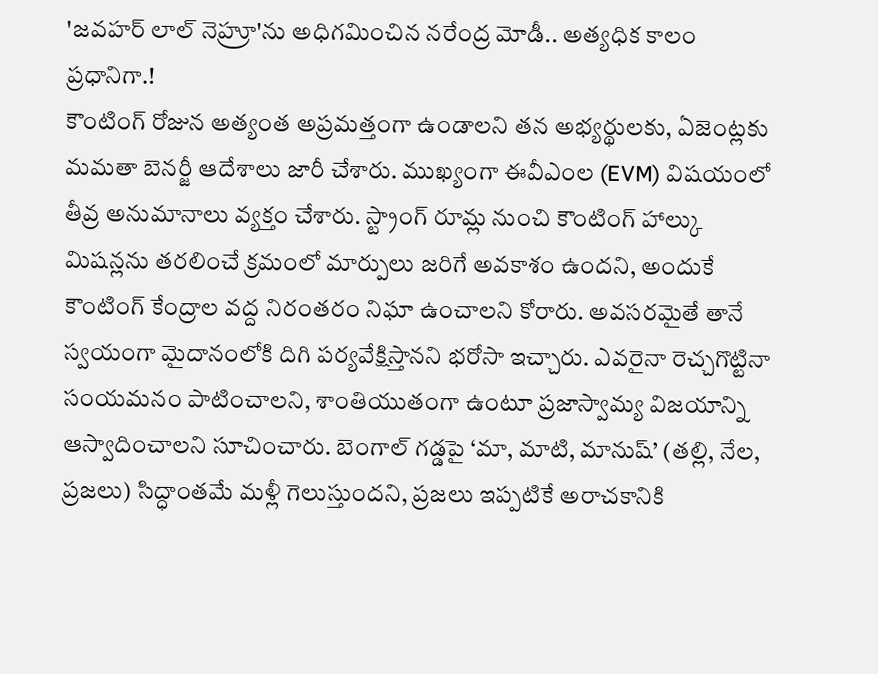'జవహర్ లాల్ నెహ్రూ'ను అధిగమించిన నరేంద్ర మోడీ.. అత్యధిక కాలం ప్రధానిగా.!
కౌంటింగ్ రోజున అత్యంత అప్రమత్తంగా ఉండాలని తన అభ్యర్థులకు, ఏజెంట్లకు మమతా బెనర్జీ ఆదేశాలు జారీ చేశారు. ముఖ్యంగా ఈవీఎంల (EVM) విషయంలో తీవ్ర అనుమానాలు వ్యక్తం చేశారు. స్ట్రాంగ్ రూమ్ల నుంచి కౌంటింగ్ హాల్కు మిషన్లను తరలించే క్రమంలో మార్పులు జరిగే అవకాశం ఉందని, అందుకే కౌంటింగ్ కేంద్రాల వద్ద నిరంతరం నిఘా ఉంచాలని కోరారు. అవసరమైతే తానే స్వయంగా మైదానంలోకి దిగి పర్యవేక్షిస్తానని భరోసా ఇచ్చారు. ఎవరైనా రెచ్చగొట్టినా సంయమనం పాటించాలని, శాంతియుతంగా ఉంటూ ప్రజాస్వామ్య విజయాన్ని ఆస్వాదించాలని సూచించారు. బెంగాల్ గడ్డపై ‘మా, మాటి, మానుష్’ (తల్లి, నేల, ప్రజలు) సిద్ధాంతమే మళ్లీ గెలుస్తుందని, ప్రజలు ఇప్పటికే అరాచకానికి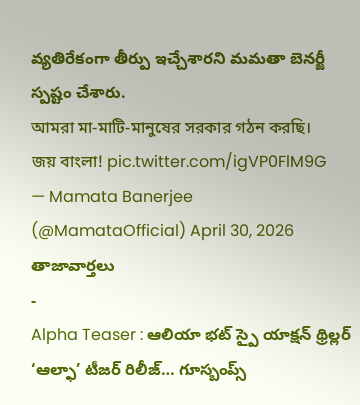వ్యతిరేకంగా తీర్పు ఇచ్చేశారని మమతా బెనర్జీ స్పష్టం చేశారు.
আমরা মা-মাটি-মানুষের সরকার গঠন করছি।
জয় বাংলা! pic.twitter.com/igVP0FlM9G
— Mamata Banerjee (@MamataOfficial) April 30, 2026
తాజావార్తలు
-
Alpha Teaser : ఆలియా భట్ స్పై యాక్షన్ థ్రిల్లర్ ‘ఆల్ఫా’ టీజర్ రిలీజ్… గూస్బంప్స్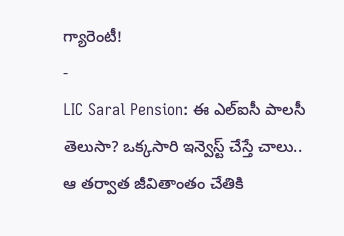గ్యారెంటీ!
-
LIC Saral Pension: ఈ ఎల్ఐసీ పాలసీ తెలుసా? ఒక్కసారి ఇన్వెస్ట్ చేస్తే చాలు.. ఆ తర్వాత జీవితాంతం చేతికి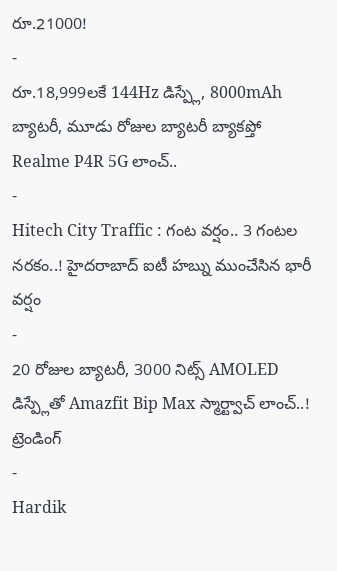రూ.21000!
-
రూ.18,999లకే 144Hz డిస్ప్లే, 8000mAh బ్యాటరీ, మూడు రోజుల బ్యాటరీ బ్యాకప్తో Realme P4R 5G లాంచ్..
-
Hitech City Traffic : గంట వర్షం.. 3 గంటల నరకం..! హైదరాబాద్ ఐటీ హబ్ను ముంచేసిన భారీ వర్షం
-
20 రోజుల బ్యాటరీ, 3000 నిట్స్ AMOLED డిస్ప్లేతో Amazfit Bip Max స్మార్ట్వాచ్ లాంచ్..!
ట్రెండింగ్
-
Hardik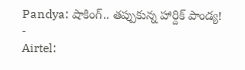Pandya: షాకింగ్.. తప్పుకున్న హార్దిక్ పాండ్య!
-
Airtel: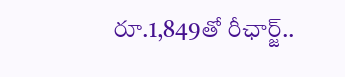రూ.1,849తో రీఛార్జ్..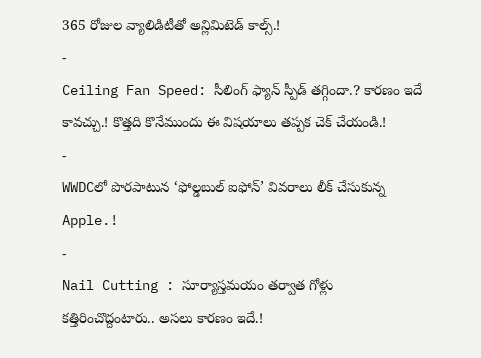365 రోజుల వ్యాలిడిటీతో అన్లిమిటెడ్ కాల్స్.!
-
Ceiling Fan Speed: సీలింగ్ ఫ్యాన్ స్పీడ్ తగ్గిందా.? కారణం ఇదే కావచ్చు.! కొత్తది కొనేముందు ఈ విషయాలు తప్పక చెక్ చేయండి.!
-
WWDCలో పొరపాటున ‘ఫోల్డబుల్ ఐఫోన్’ వివరాలు లీక్ చేసుకున్న Apple.!
-
Nail Cutting : సూర్యాస్తమయం తర్వాత గోళ్లు కత్తిరించొద్దంటారు.. అసలు కారణం ఇదే.!